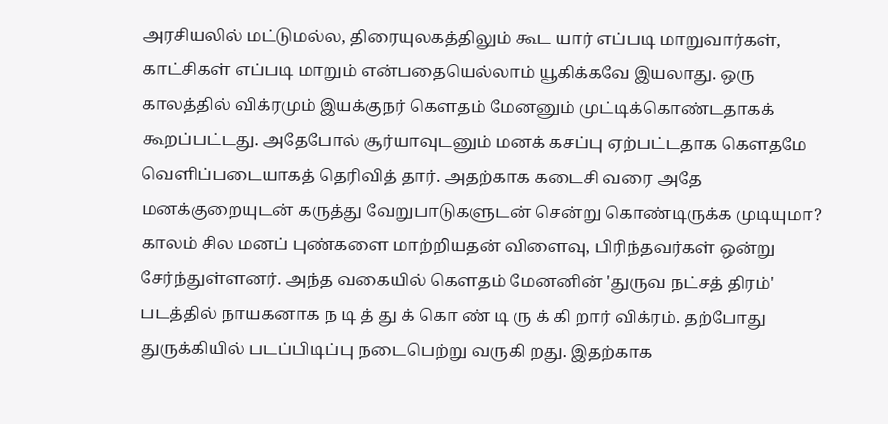அரசியலில் மட்டுமல்ல, திரையுலகத்திலும் கூட யார் எப்படி மாறுவார்கள், காட்சிகள் எப்படி மாறும் என்பதையெல்லாம் யூகிக்கவே இயலாது. ஒரு காலத்தில் விக்ரமும் இயக்குநர் கௌதம் மேனனும் முட்டிக்கொண்டதாகக் கூறப்பட்டது. அதேபோல் சூர்யாவுடனும் மனக் கசப்பு ஏற்பட்டதாக கௌதமே வெளிப்படையாகத் தெரிவித் தார். அதற்காக கடைசி வரை அதே மனக்குறையுடன் கருத்து வேறுபாடுகளுடன் சென்று கொண்டிருக்க முடியுமா? காலம் சில மனப் புண்களை மாற்றியதன் விளைவு, பிரிந்தவர்கள் ஒன்று சேர்ந்துள்ளனர். அந்த வகையில் கௌதம் மேனனின் 'துருவ நட்சத் திரம்' படத்தில் நாயகனாக ந டி த் து க் கொ ண் டி ரு க் கி றார் விக்ரம். தற்போது துருக்கியில் படப்பிடிப்பு நடைபெற்று வருகி றது. இதற்காக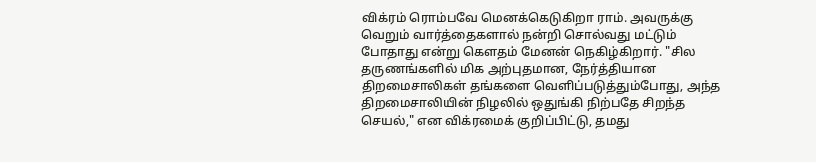விக்ரம் ரொம்பவே மெனக்கெடுகிறா ராம். அவருக்கு வெறும் வார்த்தைகளால் நன்றி சொல்வது மட்டும் போதாது என்று கௌதம் மேனன் நெகிழ்கிறார். "சில தருணங்களில் மிக அற்புதமான, நேர்த்தியான திறமைசாலிகள் தங்களை வெளிப்படுத்தும்போது, அந்த திறமைசாலியின் நிழலில் ஒதுங்கி நிற்பதே சிறந்த செயல்," என விக்ரமைக் குறிப்பிட்டு, தமது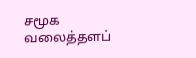சமூக வலைத்தளப்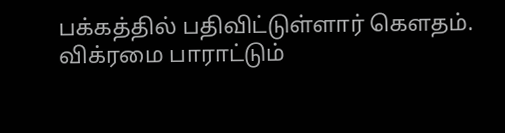பக்கத்தில் பதிவிட்டுள்ளார் கௌதம்.
விக்ரமை பாராட்டும்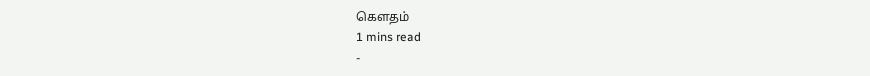கௌதம்
1 mins read
-